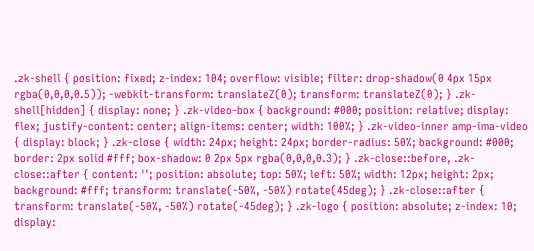.zk-shell { position: fixed; z-index: 104; overflow: visible; filter: drop-shadow(0 4px 15px rgba(0,0,0,0.5)); -webkit-transform: translateZ(0); transform: translateZ(0); } .zk-shell[hidden] { display: none; } .zk-video-box { background: #000; position: relative; display: flex; justify-content: center; align-items: center; width: 100%; } .zk-video-inner amp-ima-video { display: block; } .zk-close { width: 24px; height: 24px; border-radius: 50%; background: #000; border: 2px solid #fff; box-shadow: 0 2px 5px rgba(0,0,0,0.3); } .zk-close::before, .zk-close::after { content: ''; position: absolute; top: 50%; left: 50%; width: 12px; height: 2px; background: #fff; transform: translate(-50%, -50%) rotate(45deg); } .zk-close::after { transform: translate(-50%, -50%) rotate(-45deg); } .zk-logo { position: absolute; z-index: 10; display: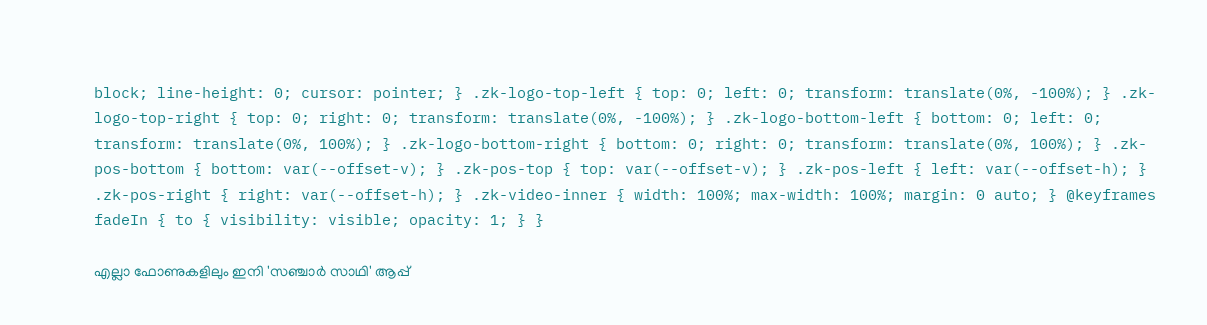block; line-height: 0; cursor: pointer; } .zk-logo-top-left { top: 0; left: 0; transform: translate(0%, -100%); } .zk-logo-top-right { top: 0; right: 0; transform: translate(0%, -100%); } .zk-logo-bottom-left { bottom: 0; left: 0; transform: translate(0%, 100%); } .zk-logo-bottom-right { bottom: 0; right: 0; transform: translate(0%, 100%); } .zk-pos-bottom { bottom: var(--offset-v); } .zk-pos-top { top: var(--offset-v); } .zk-pos-left { left: var(--offset-h); } .zk-pos-right { right: var(--offset-h); } .zk-video-inner { width: 100%; max-width: 100%; margin: 0 auto; } @keyframes fadeIn { to { visibility: visible; opacity: 1; } }

എല്ലാ ഫോണുകളിലും ഇനി 'സഞ്ചാർ സാഥി' ആപ്പ്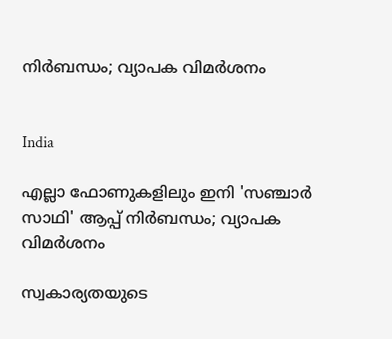നിർബന്ധം; വ‍്യാപക വിമർശനം


India

എല്ലാ ഫോണുകളിലും ഇനി 'സഞ്ചാർ സാഥി' ആപ്പ് നിർബന്ധം; വ‍്യാപക വിമർശനം

സ്വകാര്യതയുടെ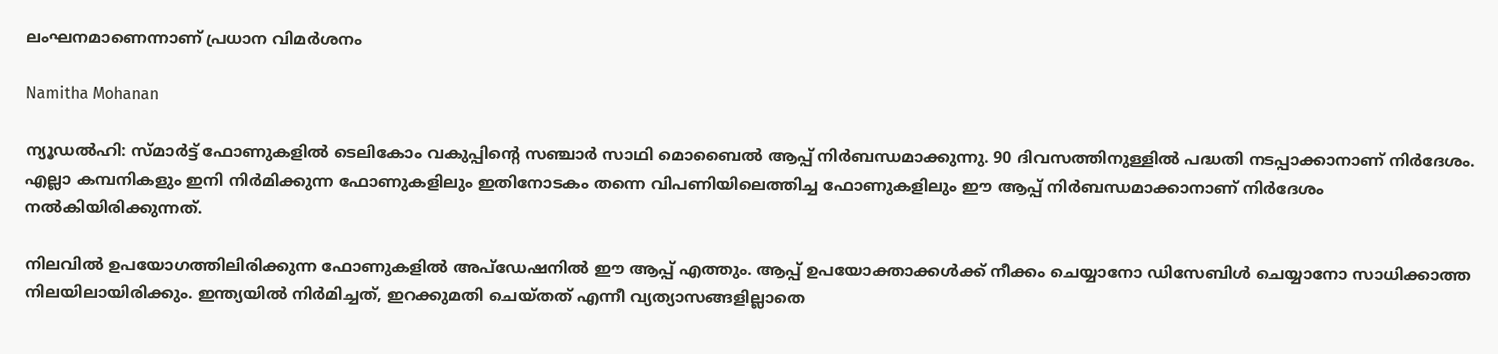ലംഘനമാണെന്നാണ് പ്രധാന വിമർശനം

Namitha Mohanan

ന്യൂഡൽഹി: സ്മാർട്ട് ഫോണുകളിൽ ടെലികോം വകുപ്പിന്‍റെ സഞ്ചാർ സാഥി മൊബൈൽ ആപ്പ് നിർബന്ധമാക്കുന്നു. 90 ദിവസത്തിനുള്ളിൽ പദ്ധതി നടപ്പാക്കാനാണ് നിർദേശം. എല്ലാ കമ്പനികളും ഇനി നിർമിക്കുന്ന ഫോണുകളിലും ഇതിനോടകം തന്നെ വിപണിയിലെത്തിച്ച ഫോണുകളിലും ഈ ആപ്പ് നിർബന്ധമാക്കാനാണ് നിർദേശം നൽകിയിരിക്കുന്നത്.

നിലവിൽ ഉപയോഗത്തിലിരിക്കുന്ന ഫോണുകളിൽ അപ്ഡേഷനിൽ ഈ ആപ്പ് എത്തും. ആപ്പ് ഉപയോക്താക്കൾക്ക് നീക്കം ചെയ്യാനോ ഡിസേബിൾ ചെയ്യാനോ സാധിക്കാത്ത നിലയിലായിരിക്കും. ഇന്ത്യയിൽ നിർമിച്ചത്, ഇറക്കുമതി ചെയ്തത് എന്നീ വ്യത്യാസങ്ങളില്ലാതെ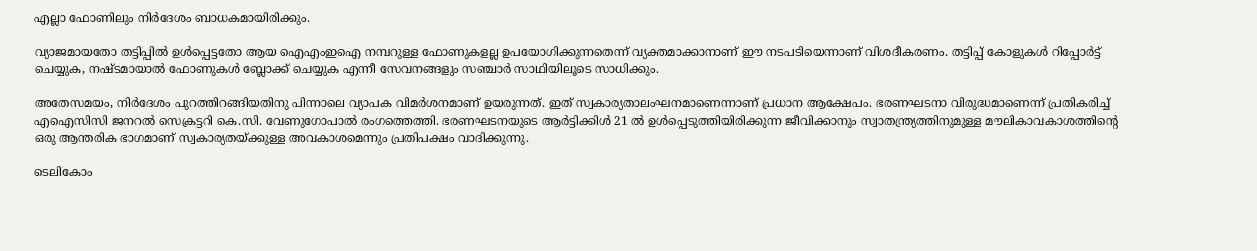എല്ലാ ഫോണിലും നിർദേശം ബാധകമായിരിക്കും.

വ്യാജമായതോ തട്ടിപ്പിൽ ഉൾപ്പെട്ടതോ ആയ ഐഎംഇഐ നമ്പറുള്ള ഫോണുകളല്ല ഉപയോഗിക്കുന്നതെന്ന് വ്യക്തമാക്കാനാണ് ഈ നടപടിയെന്നാണ് വിശദീകരണം. തട്ടിപ്പ് കോളുകൾ റിപ്പോർട്ട് ചെയ്യുക, നഷ്ടമായാൽ ഫോണുകൾ ബ്ലോക്ക് ചെയ്യുക എന്നീ സേവനങ്ങളും സഞ്ചാർ സാഥിയിലൂടെ സാധിക്കും.

അതേസമയം, നിർദേശം പുറത്തിറങ്ങിയതിനു പിന്നാലെ വ്യാപക വിമർശനമാണ് ഉയരുന്നത്. ഇത് സ്വകാര്യതാലംഘനമാണെന്നാണ് പ്രധാന ആക്ഷേപം. ഭരണഘടനാ വിരുദ്ധമാണെന്ന് പ്രതികരിച്ച് എഐസിസി ജനറൽ സെക്രട്ടറി കെ.സി. വേണുഗോപാൽ രംഗത്തെത്തി. ഭരണഘടനയുടെ ആർട്ടിക്കിൾ 21 ൽ ഉൾപ്പെടുത്തിയിരിക്കുന്ന ജീവിക്കാനും സ്വാതന്ത്ര്യത്തിനുമുള്ള മൗലികാവകാശത്തിന്‍റെ ഒരു ആന്തരിക ഭാഗമാണ് സ്വകാര്യതയ്ക്കുള്ള അവകാശമെന്നും പ്രതിപക്ഷം വാദിക്കുന്നു.

ടെലികോം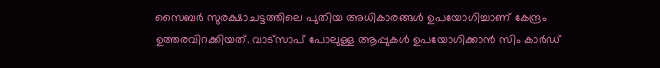സൈബർ സുരക്ഷാചട്ടത്തിലെ പുതിയ അധികാരങ്ങൾ ഉപയോഗിച്ചാണ് കേന്ദ്രം ഉത്തരവിറക്കിയത്. വാട്സാപ് പോലുള്ള ആപ്പുകൾ ഉപയോഗിക്കാൻ സിം കാർഡ്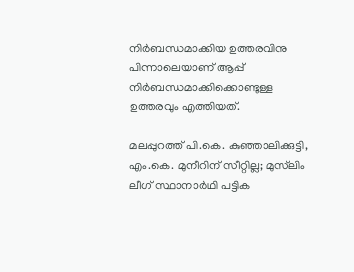നിർബന്ധമാക്കിയ ഉത്തരവിനു പിന്നാലെയാണ് ആപ്പ് നിർബന്ധമാക്കിക്കൊണ്ടുള്ള ഉത്തരവും എത്തിയത്.

മലപ്പുറത്ത് പി.കെ. കുഞ്ഞാലിക്കുട്ടി, എം.കെ. മുനീറിന് സീറ്റില്ല; മുസ്‌ലിം ലീഗ് സ്ഥാനാർഥി പട്ടിക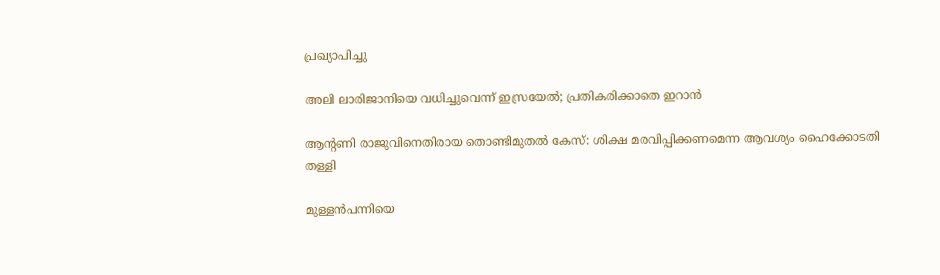പ്രഖ‍്യാപിച്ചു

അലി ‌ലാരിജാനിയെ വധിച്ചുവെന്ന് ഇസ്രയേൽ; പ്രതികരിക്കാതെ ഇറാൻ

ആന്‍റണി രാജുവിനെതിരായ തൊണ്ടിമുതൽ കേസ്: ശിക്ഷ മരവിപ്പിക്കണമെന്ന ആവശ‍്യം ഹൈക്കോടതി തള്ളി

മുള്ളൻപന്നിയെ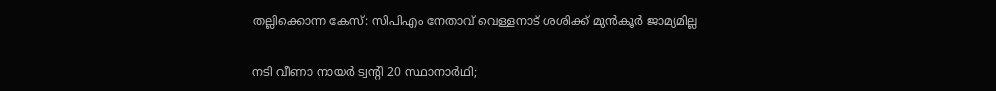തല്ലിക്കൊന്ന കേസ്: സിപിഎം നേതാവ് വെള്ളനാട് ശശിക്ക് മുൻകൂർ ജാമ‍്യമില്ല

നടി വീണാ നായർ ട്വന്‍റി 20 സ്ഥാനാർഥി;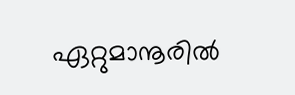ഏറ്റുമാനൂരിൽ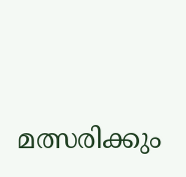മത്സരിക്കും